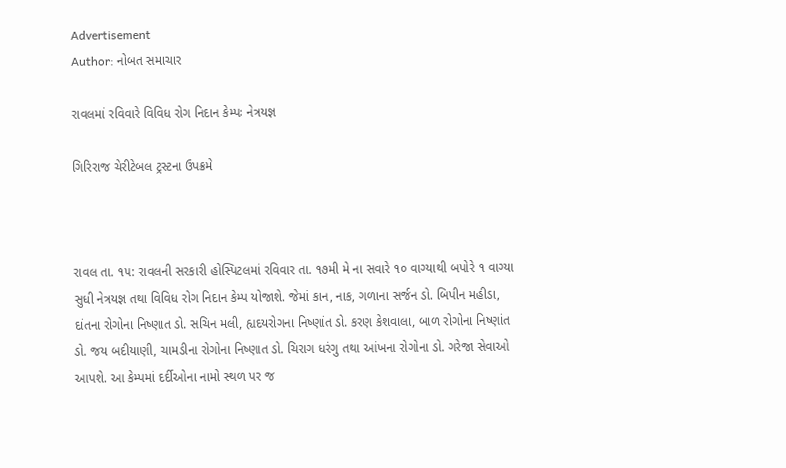Advertisement
Author: નોબત સમાચાર

રાવલમાં રવિવારે વિવિધ રોગ નિદાન કેમ્પઃ નેત્રયજ્ઞ

ગિરિરાજ ચેરીટેબલ ટ્રસ્ટના ઉપક્રમે



રાવલ તા. ૧૫: રાવલની સરકારી હોસ્પિટલમાં રવિવાર તા. ૧૭મી મે ના સવારે ૧૦ વાગ્યાથી બપોરે ૧ વાગ્યા સુધી નેત્રયજ્ઞ તથા વિવિધ રોગ નિદાન કેમ્પ યોજાશે. જેમાં કાન, નાક, ગળાના સર્જન ડો. બિપીન મહીડા, દાંતના રોગોના નિષ્ણાત ડો. સચિન મલી, હ્યદયરોગના નિષ્ણાંત ડો. કરણ કેશવાલા, બાળ રોગોના નિષ્ણાંત ડો. જય બદીયાણી, ચામડીના રોગોના નિષ્ણાત ડો. ચિરાગ ધરંગુ તથા આંખના રોગોના ડો. ગરેજા સેવાઓ આપશે. આ કેમ્પમાં દર્દીઓના નામો સ્થળ પર જ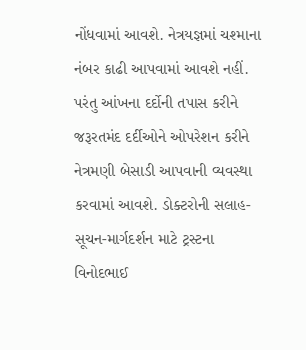નોંધવામાં આવશે. નેત્રયજ્ઞમાં ચશ્માના નંબર કાઢી આપવામાં આવશે નહીં. પરંતુ આંખના દર્દોની તપાસ કરીને જરૂરતમંદ દર્દીઓને ઓપરેશન કરીને નેત્રમણી બેસાડી આપવાની વ્યવસ્થા કરવામાં આવશે. ડોક્ટરોની સલાહ-સૂચન-માર્ગદર્શન માટે ટ્રસ્ટના વિનોદભાઈ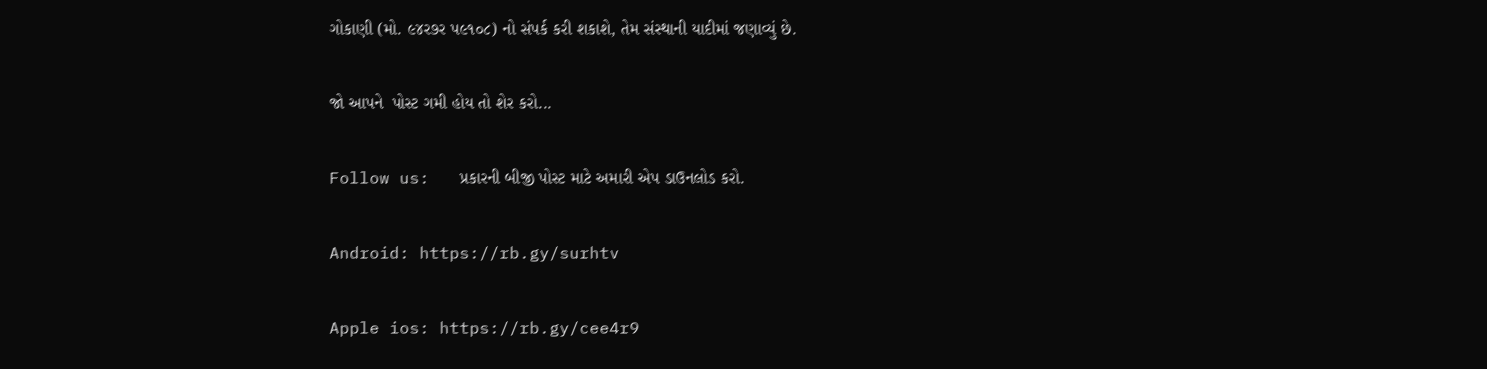ગોકાણી (મો. ૯૪ર૭ર પ૯૧૦૮) નો સંપર્ક કરી શકાશે, તેમ સંસ્થાની યાદીમાં જણાવ્યું છે.

જો આપને  પોસ્ટ ગમી હોય તો શેર કરો...

Follow us:   પ્રકારની બીજી પોસ્ટ માટે અમારી એપ ડાઉનલોડ કરો.

Android: https://rb.gy/surhtv

Apple ios: https://rb.gy/cee4r9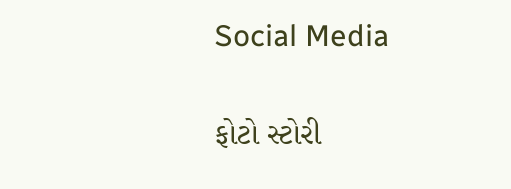Social Media

ફોટો સ્ટોરી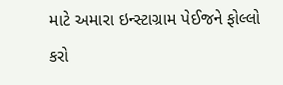માટે અમારા ઇન્સ્ટાગ્રામ પેઈજને ફોલ્લો કરો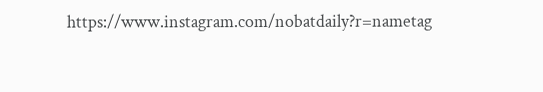https://www.instagram.com/nobatdaily?r=nametag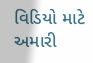વિડિયો માટે અમારી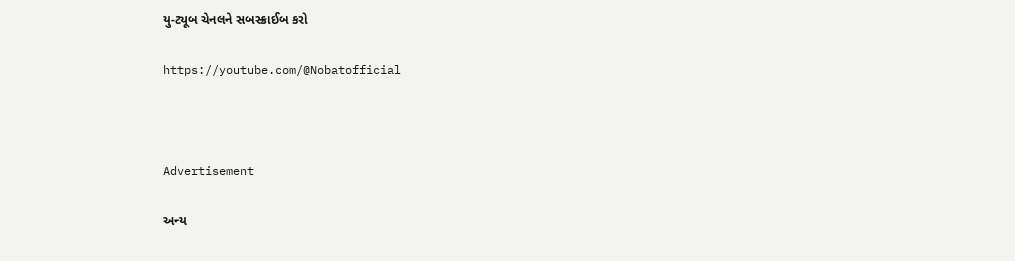યુ-ટ્યૂબ ચેનલને સબસ્ક્રાઈબ કરો

https://youtube.com/@Nobatofficial



Advertisement

અન્ય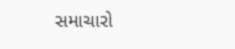સમાચારો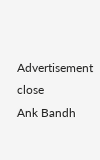Advertisement
close
Ank Bandh